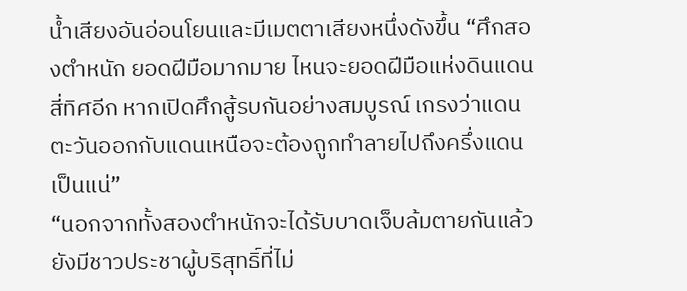น้ำเสียงอันอ่อนโยนและมีเมตตาเสียงหนึ่งดังขึ้น “ศึกสองตำหนัก ยอดฝีมือมากมาย ไหนจะยอดฝีมือแห่งดินแดนสี่ทิศอีก หากเปิดศึกสู้รบกันอย่างสมบูรณ์ เกรงว่าแดนตะวันออกกับแดนเหนือจะต้องถูกทำลายไปถึงครึ่งแดนเป็นแน่”
“นอกจากทั้งสองตำหนักจะได้รับบาดเจ็บล้มตายกันแล้ว ยังมีชาวประชาผู้บริสุทธิ์ที่ไม่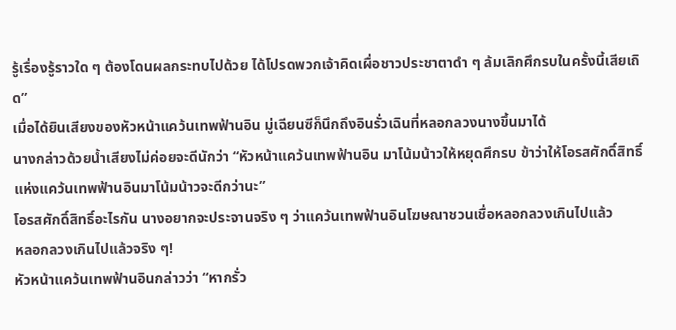รู้เรื่องรู้ราวใด ๆ ต้องโดนผลกระทบไปด้วย ได้โปรดพวกเจ้าคิดเผื่อชาวประชาตาดำ ๆ ล้มเลิกศึกรบในครั้งนี้เสียเถิด”
เมื่อได้ยินเสียงของหัวหน้าแคว้นเทพฟ้านอิน มู่เฉียนซีก็นึกถึงอินรั่วเฉินที่หลอกลวงนางขึ้นมาได้
นางกล่าวด้วยน้ำเสียงไม่ค่อยจะดีนักว่า “หัวหน้าแคว้นเทพฟ้านอิน มาโน้มน้าวให้หยุดศึกรบ ข้าว่าให้โอรสศักดิ์สิทธิ์แห่งแคว้นเทพฟ้านอินมาโน้มน้าวจะดีกว่านะ”
โอรสศักดิ์สิทธิ์อะไรกัน นางอยากจะประจานจริง ๆ ว่าแคว้นเทพฟ้านอินโฆษณาชวนเชื่อหลอกลวงเกินไปแล้ว
หลอกลวงเกินไปแล้วจริง ๆ!
หัวหน้าแคว้นเทพฟ้านอินกล่าวว่า “หากรั่ว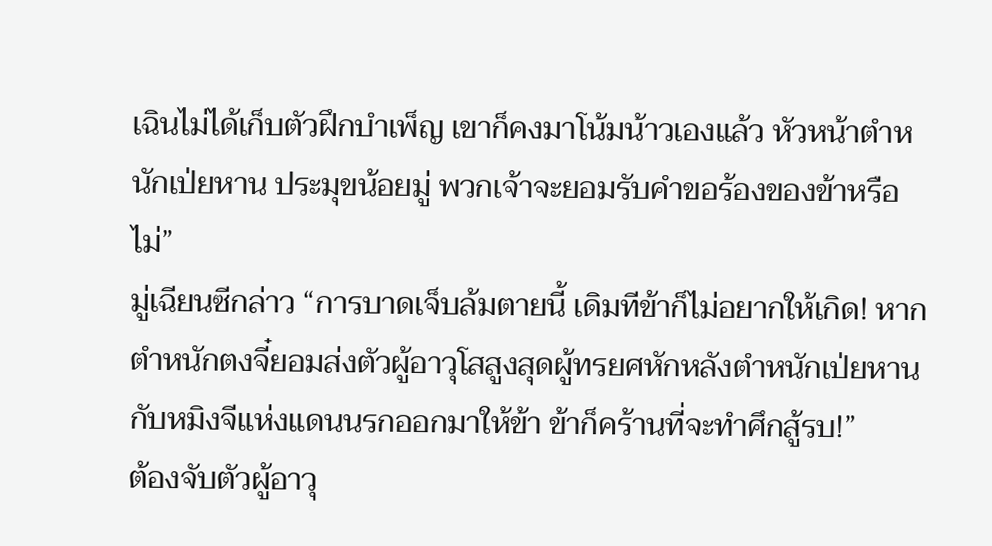เฉินไม่ได้เก็บตัวฝึกบำเพ็ญ เขาก็คงมาโน้มน้าวเองแล้ว หัวหน้าตำหนักเป่ยหาน ประมุขน้อยมู่ พวกเจ้าจะยอมรับคำขอร้องของข้าหรือไม่”
มู่เฉียนซีกล่าว “การบาดเจ็บล้มตายนี้ เดิมทีข้าก็ไม่อยากให้เกิด! หากตำหนักตงจี๋ยอมส่งตัวผู้อาวุโสสูงสุดผู้ทรยศหักหลังตำหนักเป่ยหานกับหมิงจีแห่งแดนนรกออกมาให้ข้า ข้าก็คร้านที่จะทำศึกสู้รบ!”
ต้องจับตัวผู้อาวุ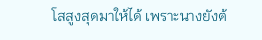โสสูงสุดมาให้ได้ เพราะนางยังต้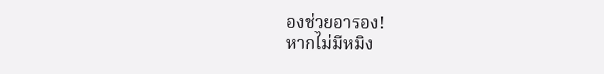องช่วยอารอง!
หากไม่มีหมิง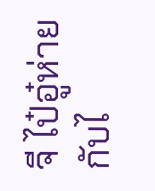จี ไป๋อู๋ห่ายกับไ